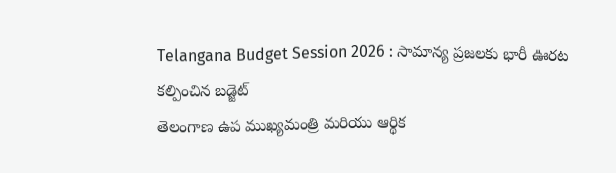Telangana Budget Session 2026 : సామాన్య ప్రజలకు భారీ ఊరట కల్పించిన బడ్జెట్
తెలంగాణ ఉప ముఖ్యమంత్రి మరియు ఆర్థిక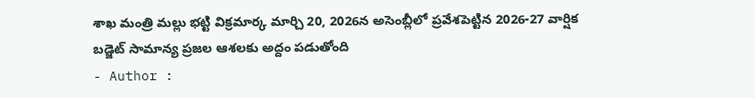శాఖ మంత్రి మల్లు భట్టి విక్రమార్క మార్చి 20, 2026న అసెంబ్లీలో ప్రవేశపెట్టిన 2026-27 వార్షిక బడ్జెట్ సామాన్య ప్రజల ఆశలకు అద్దం పడుతోంది
- Author :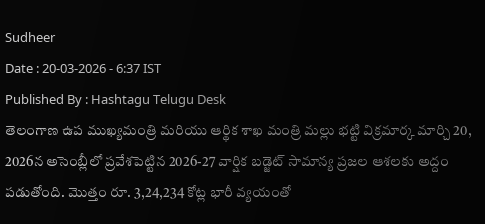Sudheer
Date : 20-03-2026 - 6:37 IST
Published By : Hashtagu Telugu Desk
తెలంగాణ ఉప ముఖ్యమంత్రి మరియు ఆర్థిక శాఖ మంత్రి మల్లు భట్టి విక్రమార్క మార్చి 20, 2026న అసెంబ్లీలో ప్రవేశపెట్టిన 2026-27 వార్షిక బడ్జెట్ సామాన్య ప్రజల ఆశలకు అద్దం పడుతోంది. మొత్తం రూ. 3,24,234 కోట్ల భారీ వ్యయంతో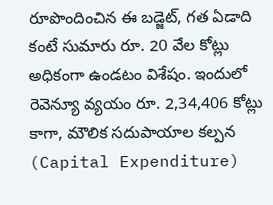రూపొందించిన ఈ బడ్జెట్, గత ఏడాది కంటే సుమారు రూ. 20 వేల కోట్లు అధికంగా ఉండటం విశేషం. ఇందులో రెవెన్యూ వ్యయం రూ. 2,34,406 కోట్లు కాగా, మౌలిక సదుపాయాల కల్పన (Capital Expenditure)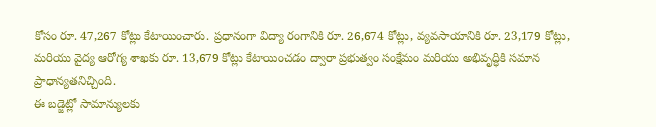కోసం రూ. 47,267 కోట్లు కేటాయించారు. ప్రధానంగా విద్యా రంగానికి రూ. 26,674 కోట్లు, వ్యవసాయానికి రూ. 23,179 కోట్లు, మరియు వైద్య ఆరోగ్య శాఖకు రూ. 13,679 కోట్లు కేటాయించడం ద్వారా ప్రభుత్వం సంక్షేమం మరియు అభివృద్ధికి సమాన ప్రాధాన్యతనిచ్చింది.
ఈ బడ్జెట్లో సామాన్యులకు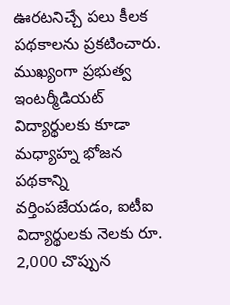ఊరటనిచ్చే పలు కీలక పథకాలను ప్రకటించారు. ముఖ్యంగా ప్రభుత్వ ఇంటర్మీడియట్ విద్యార్థులకు కూడా మధ్యాహ్న భోజన పథకాన్ని వర్తింపజేయడం, ఐటీఐ విద్యార్థులకు నెలకు రూ. 2,000 చొప్పున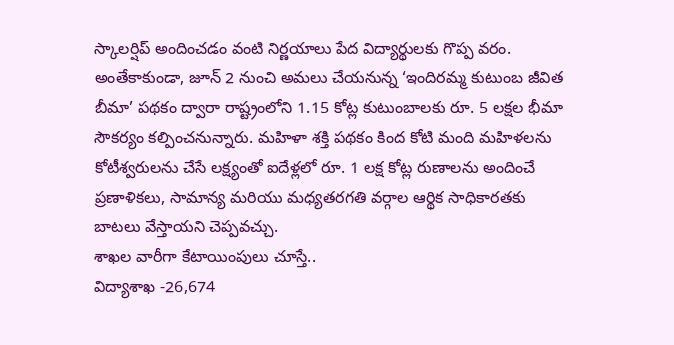స్కాలర్షిప్ అందించడం వంటి నిర్ణయాలు పేద విద్యార్థులకు గొప్ప వరం. అంతేకాకుండా, జూన్ 2 నుంచి అమలు చేయనున్న ‘ఇందిరమ్మ కుటుంబ జీవిత బీమా’ పథకం ద్వారా రాష్ట్రంలోని 1.15 కోట్ల కుటుంబాలకు రూ. 5 లక్షల భీమా సౌకర్యం కల్పించనున్నారు. మహిళా శక్తి పథకం కింద కోటి మంది మహిళలను కోటీశ్వరులను చేసే లక్ష్యంతో ఐదేళ్లలో రూ. 1 లక్ష కోట్ల రుణాలను అందించే ప్రణాళికలు, సామాన్య మరియు మధ్యతరగతి వర్గాల ఆర్థిక సాధికారతకు బాటలు వేస్తాయని చెప్పవచ్చు.
శాఖల వారీగా కేటాయింపులు చూస్తే..
విద్యాశాఖ -26,674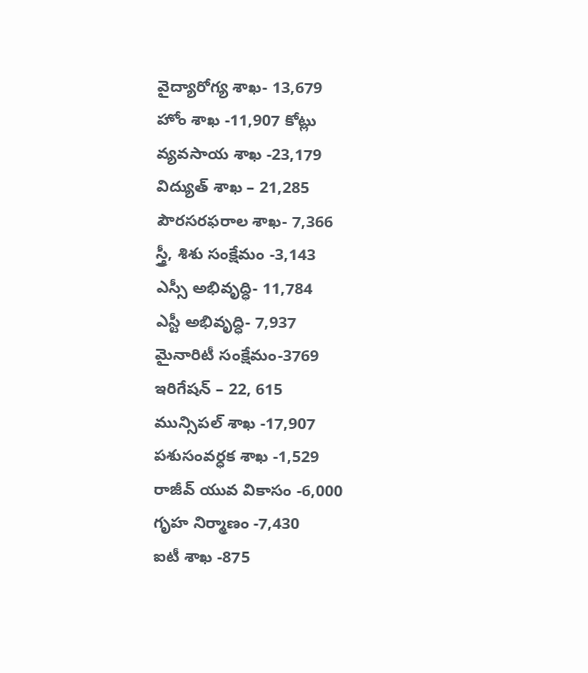వైద్యారోగ్య శాఖ- 13,679
హోం శాఖ -11,907 కోట్లు
వ్యవసాయ శాఖ -23,179
విద్యుత్ శాఖ – 21,285
పౌరసరఫరాల శాఖ- 7,366
స్త్రీ, శిశు సంక్షేమం -3,143
ఎస్సీ అభివృద్ధి- 11,784
ఎస్టీ అభివృద్ధి- 7,937
మైనారిటీ సంక్షేమం-3769
ఇరిగేషన్ – 22, 615
మున్సిపల్ శాఖ -17,907
పశుసంవర్ధక శాఖ -1,529
రాజీవ్ యువ వికాసం -6,000
గృహ నిర్మాణం -7,430
ఐటీ శాఖ -875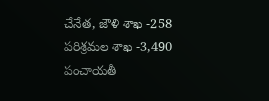చేనేత, జౌళి శాఖ -258
పరిశ్రమల శాఖ -3,490
పంచాయతీ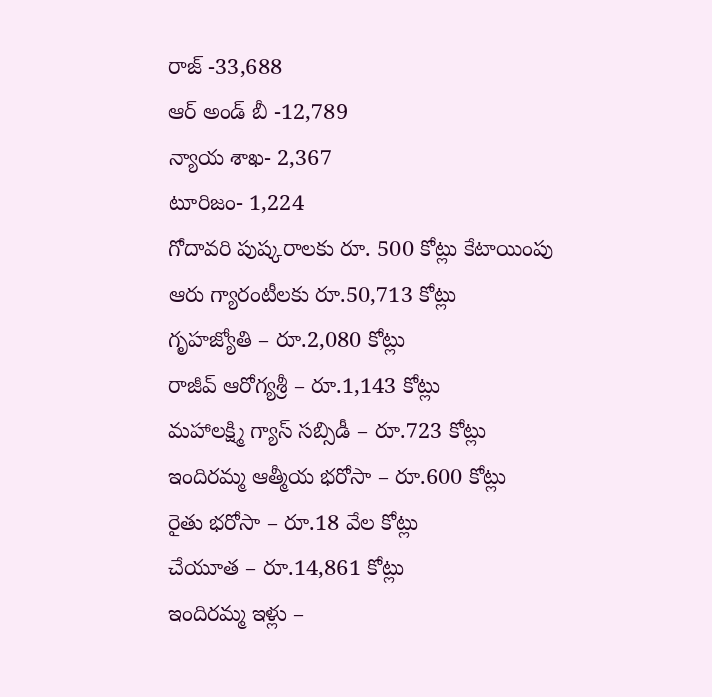రాజ్ -33,688
ఆర్ అండ్ బీ -12,789
న్యాయ శాఖ- 2,367
టూరిజం- 1,224
గోదావరి పుష్కరాలకు రూ. 500 కోట్లు కేటాయింపు
ఆరు గ్యారంటీలకు రూ.50,713 కోట్లు
గృహజ్యోతి – రూ.2,080 కోట్లు
రాజీవ్ ఆరోగ్యశ్రీ – రూ.1,143 కోట్లు
మహాలక్ష్మి గ్యాస్ సబ్సిడీ – రూ.723 కోట్లు
ఇందిరమ్మ ఆత్మీయ భరోసా – రూ.600 కోట్లు
రైతు భరోసా – రూ.18 వేల కోట్లు
చేయూత – రూ.14,861 కోట్లు
ఇందిరమ్మ ఇళ్లు –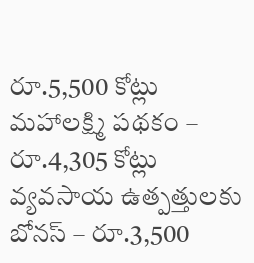రూ.5,500 కోట్లు
మహాలక్ష్మి పథకం – రూ.4,305 కోట్లు
వ్యవసాయ ఉత్పత్తులకు బోనస్ – రూ.3,500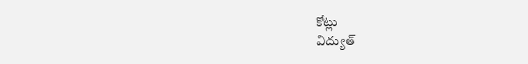కోట్లు
విద్యుత్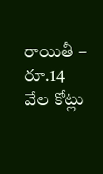రాయితీ – రూ.14 వేల కోట్లు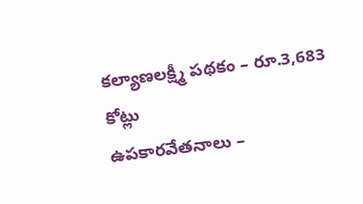కల్యాణలక్ష్మీ పథకం – రూ.3,683 కోట్లు
ఉపకారవేతనాలు –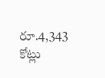రూ.4,343 కోట్లు